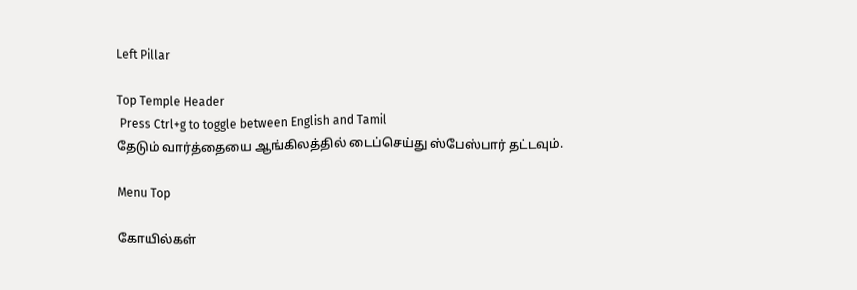Left Pillar

Top Temple Header
 Press Ctrl+g to toggle between English and Tamil
தேடும் வார்த்தையை ஆங்கிலத்தில் டைப்செய்து ஸ்பேஸ்பார் தட்டவும்.

Menu Top

கோயில்கள்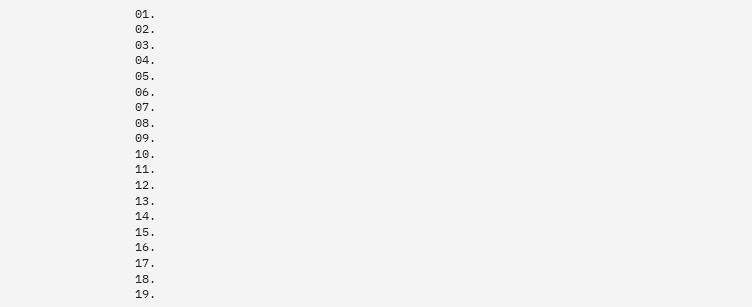01.
02.
03.
04.
05.
06.
07.
08.
09.
10.
11.
12.
13.
14.
15.
16.
17.
18.
19.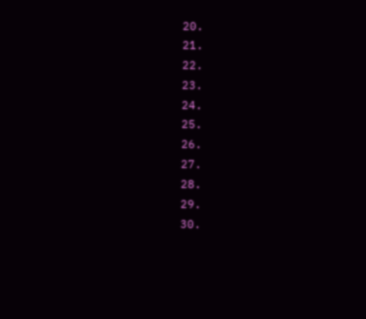20.
21.
22.
23.
24.
25.
26.
27.
28.
29.
30.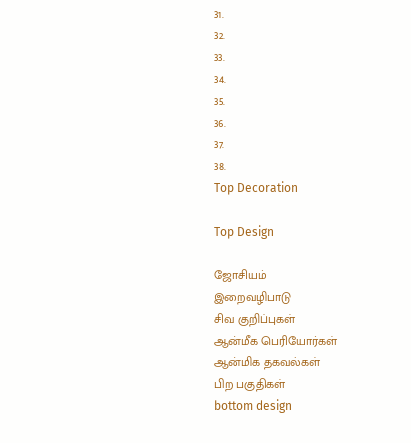31.
32.
33.
34.
35.
36.
37.
38.
Top Decoration

Top Design

ஜோசியம்
இறைவழிபாடு
சிவ குறிப்புகள்
ஆன்மீக பெரியோர்கள்
ஆன்மிக தகவல்கள்
பிற பகுதிகள்
bottom design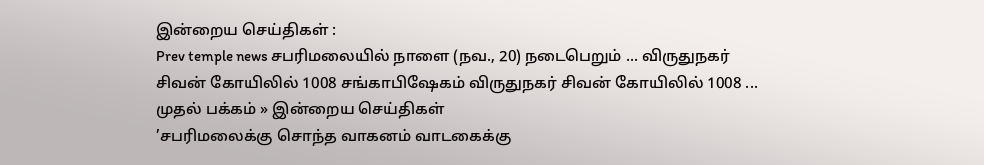இன்றைய செய்திகள் :
Prev temple news சபரிமலையில் நாளை (நவ., 20) நடைபெறும் ... விருதுநகர் சிவன் கோயிலில் 1008 சங்காபிஷேகம் விருதுநகர் சிவன் கோயிலில் 1008 ...
முதல் பக்கம் » இன்றைய செய்திகள்
’சபரிமலைக்கு சொந்த வாகனம் வாடகைக்கு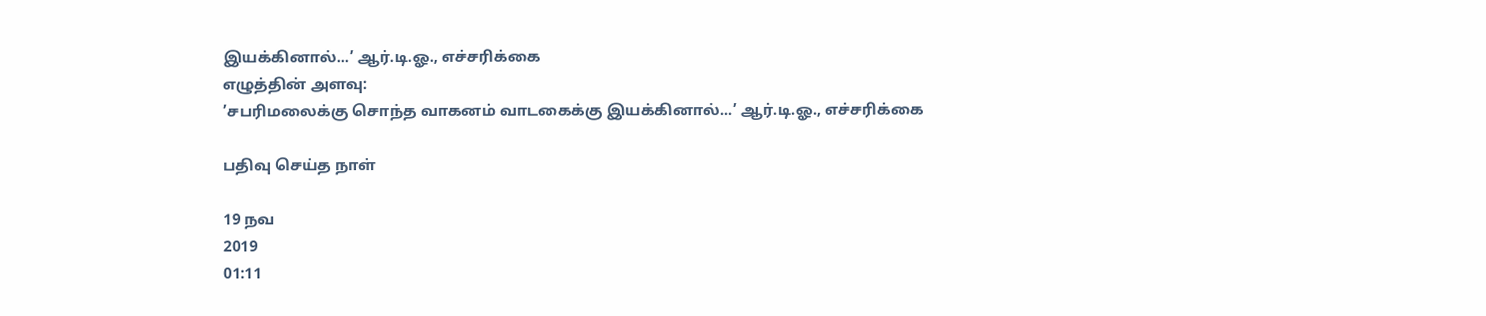இயக்கினால்...’ ஆர்.டி.ஓ., எச்சரிக்கை
எழுத்தின் அளவு:
’சபரிமலைக்கு சொந்த வாகனம் வாடகைக்கு இயக்கினால்...’ ஆர்.டி.ஓ., எச்சரிக்கை

பதிவு செய்த நாள்

19 நவ
2019
01:11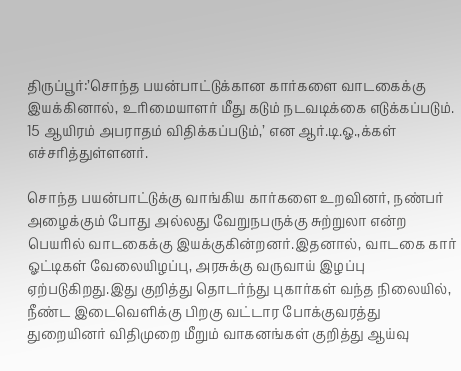திருப்பூர்:’சொந்த பயன்பாட்டுக்கான கார்களை வாடகைக்கு இயக்கினால், உரிமையாளர் மீது கடும் நடவடிக்கை எடுக்கப்படும். 15 ஆயிரம் அபராதம் விதிக்கப்படும்,’ என ஆர்.டி.ஓ.,க்கள் எச்சரித்துள்ளனர்.

சொந்த பயன்பாட்டுக்கு வாங்கிய கார்களை உறவினர், நண்பர் அழைக்கும் போது அல்லது வேறுநபருக்கு சுற்றுலா என்ற பெயரில் வாடகைக்கு இயக்குகின்றனர்.இதனால், வாடகை கார் ஓட்டிகள் வேலையிழப்பு, அரசுக்கு வருவாய் இழப்பு ஏற்படுகிறது.இது குறித்து தொடர்ந்து புகார்கள் வந்த நிலையில், நீண்ட இடைவெளிக்கு பிறகு வட்டார போக்குவரத்து துறையினர் விதிமுறை மீறும் வாகனங்கள் குறித்து ஆய்வு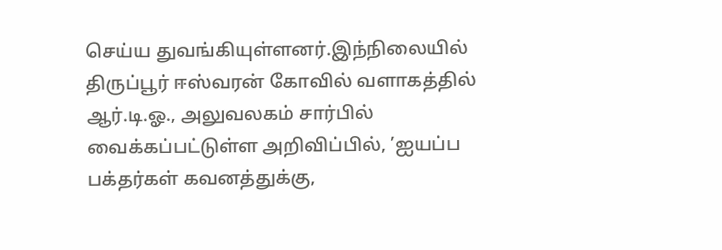செய்ய துவங்கியுள்ளனர்.இந்நிலையில் திருப்பூர் ஈஸ்வரன் கோவில் வளாகத்தில் ஆர்.டி.ஓ., அலுவலகம் சார்பில் வைக்கப்பட்டுள்ள அறிவிப்பில், ’ஐயப்ப பக்தர்கள் கவனத்துக்கு,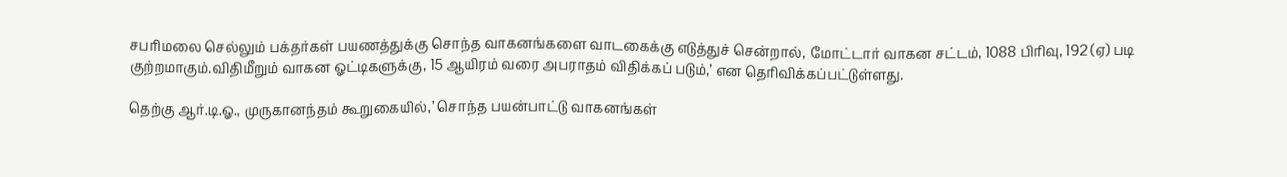சபரிமலை செல்லும் பக்தர்கள் பயணத்துக்கு சொந்த வாகனங்களை வாடகைக்கு எடுத்துச் சென்றால், மோட்டார் வாகன சட்டம், 1088 பிரிவு, 192 (ஏ) படி குற்றமாகும்.விதிமீறும் வாகன ஓட்டிகளுக்கு, 15 ஆயிரம் வரை அபராதம் விதிக்கப் படும்,’ என தெரிவிக்கப்பட்டுள்ளது.

தெற்கு ஆர்.டி.ஓ., முருகானந்தம் கூறுகையில்,’ சொந்த பயன்பாட்டு வாகனங்கள்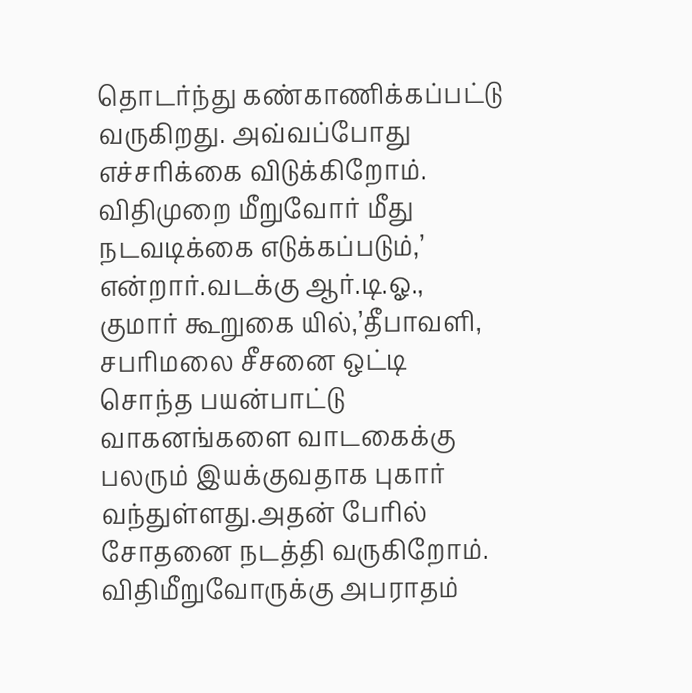தொடர்ந்து கண்காணிக்கப்பட்டு வருகிறது. அவ்வப்போது எச்சரிக்கை விடுக்கிறோம். விதிமுறை மீறுவோர் மீது நடவடிக்கை எடுக்கப்படும்,’ என்றார்.வடக்கு ஆர்.டி.ஓ., குமார் கூறுகை யில்,’தீபாவளி, சபரிமலை சீசனை ஒட்டி சொந்த பயன்பாட்டு வாகனங்களை வாடகைக்கு பலரும் இயக்குவதாக புகார் வந்துள்ளது.அதன் பேரில் சோதனை நடத்தி வருகிறோம். விதிமீறுவோருக்கு அபராதம்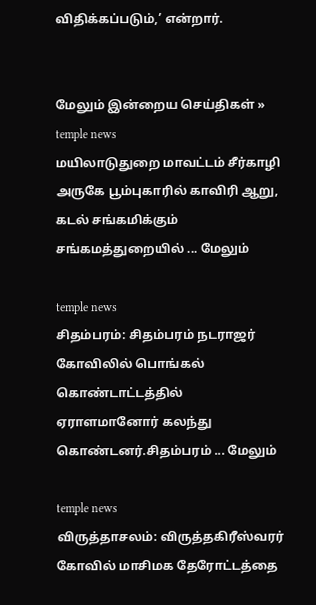விதிக்கப்படும்,’ என்றார்.


மேலும் இன்றைய செய்திகள் »
temple news
மயிலாடுதுறை மாவட்டம் சீர்காழி அருகே பூம்புகாரில் காவிரி ஆறு, கடல் சங்கமிக்கும் சங்கமத்துறையில் ... மேலும்

temple news
சிதம்பரம்: சிதம்பரம் நடராஜர் கோவிலில் பொங்கல் கொண்டாட்டத்தில் ஏராளமானோர் கலந்து கொண்டனர்.சிதம்பரம் ... மேலும்

temple news
விருத்தாசலம்: விருத்தகிரீஸ்வரர் கோவில் மாசிமக தேரோட்டத்தை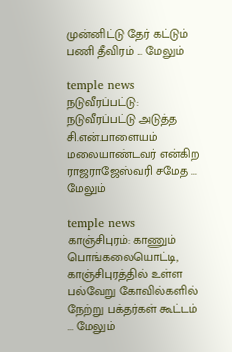முன்னிட்டு தேர் கட்டும் பணி தீவிரம் ... மேலும்

temple news
நடுவீரப்பட்டு: நடுவீரப்பட்டு அடுத்த சி.என்.பாளையம் மலையாண்டவர் என்கிற ராஜராஜேஸ்வரி சமேத ... மேலும்

temple news
காஞ்சிபுரம்: காணும் பொங்கலையொட்டி, காஞ்சிபுரத்தில் உள்ள பல்வேறு கோவில்களில் நேற்று பக்தர்கள் கூட்டம் ... மேலும்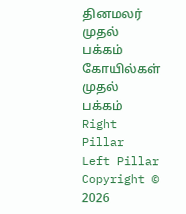தினமலர் முதல் பக்கம்   கோயில்கள் முதல் பக்கம்
Right Pillar
Left Pillar
Copyright © 2026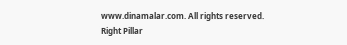www.dinamalar.com. All rights reserved.
Right Pillar